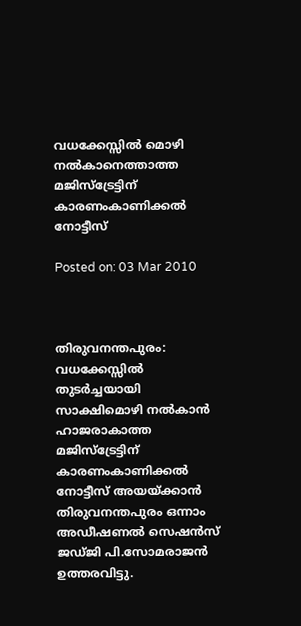വധക്കേസ്സില്‍ മൊഴി നല്‍കാനെത്താത്ത മജിസ്‌ട്രേട്ടിന് കാരണംകാണിക്കല്‍ നോട്ടീസ്

Posted on: 03 Mar 2010



തിരുവനന്തപുരം: വധക്കേസ്സില്‍ തുടര്‍ച്ചയായി സാക്ഷിമൊഴി നല്‍കാന്‍ ഹാജരാകാത്ത മജിസ്‌ട്രേട്ടിന് കാരണംകാണിക്കല്‍ നോട്ടീസ് അയയ്ക്കാന്‍ തിരുവനന്തപുരം ഒന്നാം അഡീഷണല്‍ സെഷന്‍സ് ജഡ്ജി പി.സോമരാജന്‍ ഉത്തരവിട്ടു.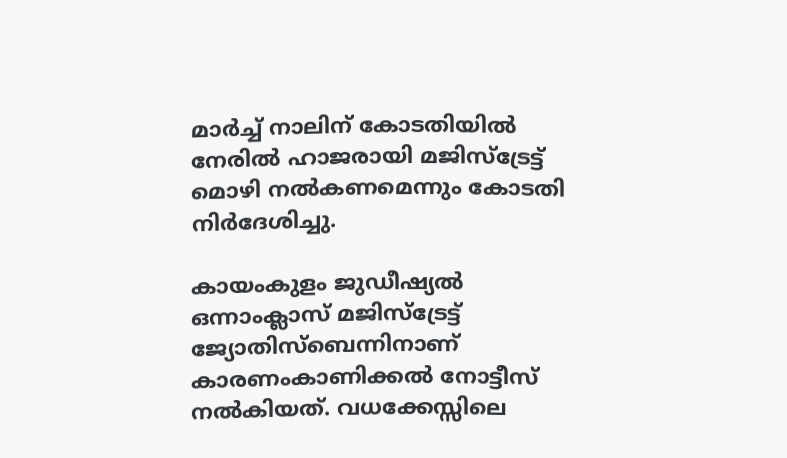മാര്‍ച്ച് നാലിന് കോടതിയില്‍ നേരില്‍ ഹാജരായി മജിസ്‌ട്രേട്ട് മൊഴി നല്‍കണമെന്നും കോടതി നിര്‍ദേശിച്ചു.

കായംകുളം ജുഡീഷ്യല്‍ ഒന്നാംക്ലാസ് മജിസ്‌ട്രേട്ട് ജ്യോതിസ്‌ബെന്നിനാണ് കാരണംകാണിക്കല്‍ നോട്ടീസ് നല്‍കിയത്. വധക്കേസ്സിലെ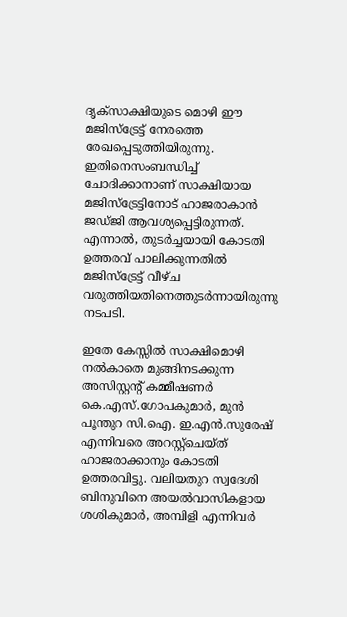ദൃക്‌സാക്ഷിയുടെ മൊഴി ഈ മജിസ്‌ട്രേട്ട് നേരത്തെ രേഖപ്പെടുത്തിയിരുന്നു. ഇതിനെസംബന്ധിച്ച് ചോദിക്കാനാണ് സാക്ഷിയായ മജിസ്‌ട്രേട്ടിനോട് ഹാജരാകാന്‍ ജഡ്ജി ആവശ്യപ്പെട്ടിരുന്നത്. എന്നാല്‍, തുടര്‍ച്ചയായി കോടതി ഉത്തരവ് പാലിക്കുന്നതില്‍ മജിസ്‌ട്രേട്ട് വീഴ്ച വരുത്തിയതിനെത്തുടര്‍ന്നായിരുന്നു നടപടി.

ഇതേ കേസ്സില്‍ സാക്ഷിമൊഴി നല്‍കാതെ മുങ്ങിനടക്കുന്ന അസിസ്റ്റന്റ് കമ്മീഷണര്‍ കെ.എസ്.ഗോപകുമാര്‍, മുന്‍ പൂന്തുറ സി.ഐ. ഇ.എന്‍.സുരേഷ് എന്നിവരെ അറസ്റ്റ്‌ചെയ്ത് ഹാജരാക്കാനും കോടതി ഉത്തരവിട്ടു. വലിയതുറ സ്വദേശി ബിനുവിനെ അയല്‍വാസികളായ ശശികുമാര്‍, അമ്പിളി എന്നിവര്‍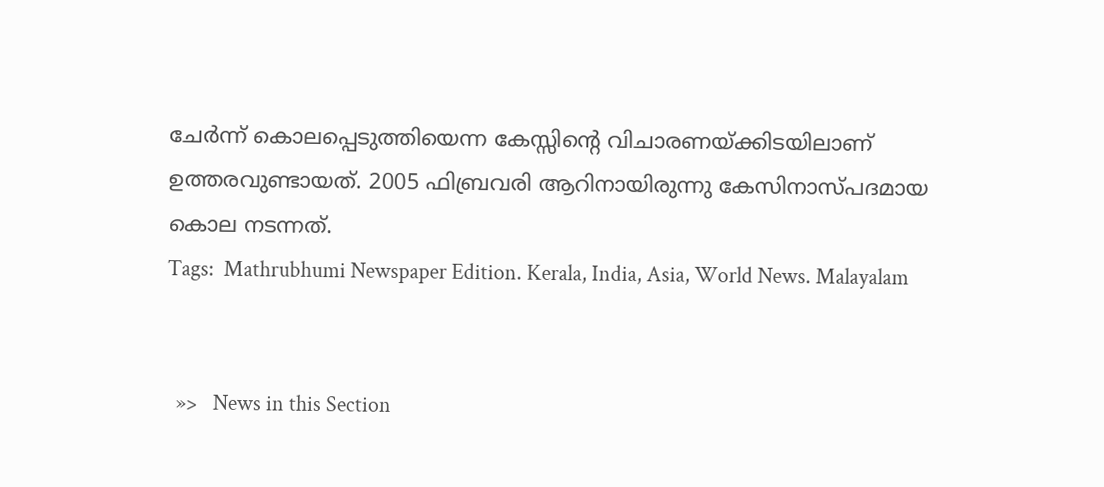ചേര്‍ന്ന് കൊലപ്പെടുത്തിയെന്ന കേസ്സിന്റെ വിചാരണയ്ക്കിടയിലാണ് ഉത്തരവുണ്ടായത്. 2005 ഫിബ്രവരി ആറിനായിരുന്നു കേസിനാസ്പദമായ കൊല നടന്നത്.
Tags:  Mathrubhumi Newspaper Edition. Kerala, India, Asia, World News. Malayalam


  »>   News in this Section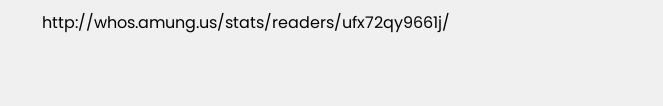http://whos.amung.us/stats/readers/ufx72qy9661j/